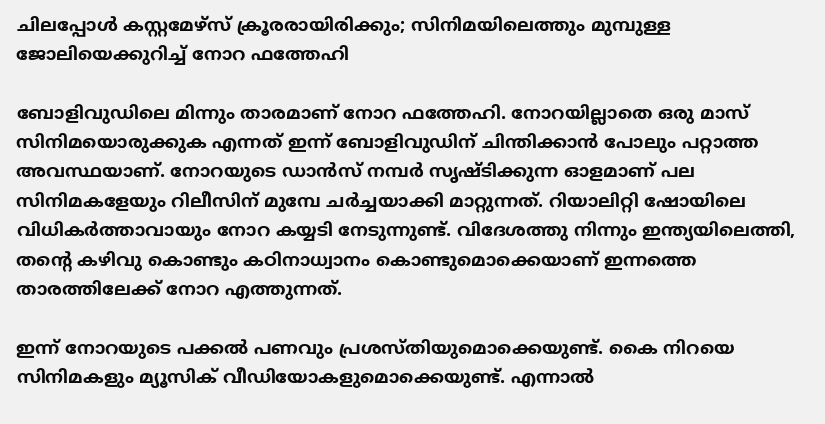ചിലപ്പോള്‍ കസ്റ്റമേഴ്‌സ് ക്രൂരരായിരിക്കും; സിനിമയിലെത്തും മുമ്പുള്ള ജോലിയെക്കുറിച്ച് നോറ ഫത്തേഹി

ബോളിവുഡിലെ മിന്നും താരമാണ് നോറ ഫത്തേഹി. നോറയില്ലാതെ ഒരു മാസ് സിനിമയൊരുക്കുക എന്നത് ഇന്ന് ബോളിവുഡിന് ചിന്തിക്കാന്‍ പോലും പറ്റാത്ത അവസ്ഥയാണ്. നോറയുടെ ഡാന്‍സ് നമ്പര്‍ സൃഷ്ടിക്കുന്ന ഓളമാണ് പല സിനിമകളേയും റിലീസിന് മുമ്പേ ചര്‍ച്ചയാക്കി മാറ്റുന്നത്. റിയാലിറ്റി ഷോയിലെ വിധികര്‍ത്താവായും നോറ കയ്യടി നേടുന്നുണ്ട്. വിദേശത്തു നിന്നും ഇന്ത്യയിലെത്തി, തന്റെ കഴിവു കൊണ്ടും കഠിനാധ്വാനം കൊണ്ടുമൊക്കെയാണ് ഇന്നത്തെ താരത്തിലേക്ക് നോറ എത്തുന്നത്.

ഇന്ന് നോറയുടെ പക്കല്‍ പണവും പ്രശസ്തിയുമൊക്കെയുണ്ട്. കൈ നിറയെ സിനിമകളും മ്യൂസിക് വീഡിയോകളുമൊക്കെയുണ്ട്. എന്നാല്‍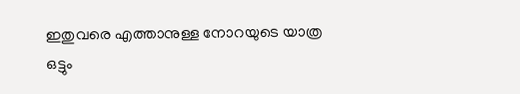ഇതുവരെ എത്താനുള്ള നോറയുടെ യാത്ര ഒട്ടും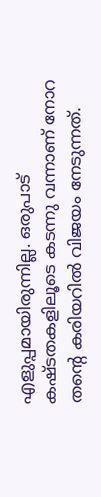എളുപ്പമായിരുന്നില്ല. ഒരുപാട് കഷ്ടതകളിലൂടെ കടന്നു വന്നാണ് നോറ തന്റെ കരിയറില്‍ വിജയം നേടുന്നത്.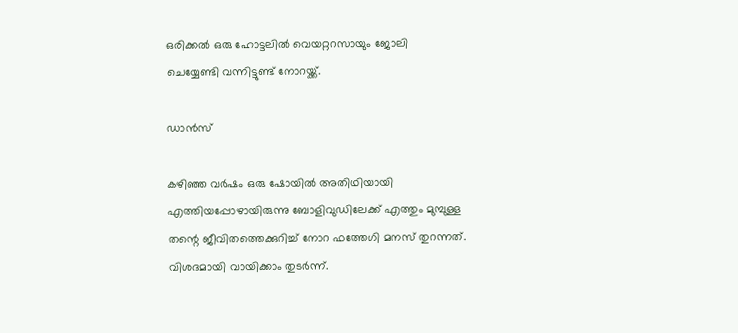ഒരിക്കല്‍ ഒരു ഹോട്ടലില്‍ വെയറ്ററസായും ജോലി ചെയ്യേണ്ടി വന്നിട്ടുണ്ട് നോറയ്ക്ക്.

ഡാന്‍സ്

കഴിഞ്ഞ വര്‍ഷം ഒരു ഷോയില്‍ അതിഥിയായി എത്തിയപ്പോഴായിരുന്നു ബോളിവുഡിലേക്ക് എത്തും മുമ്പുള്ള തന്റെ ജീവിതത്തെക്കുറിച്ച് നോറ ഫത്തേഗി മനസ് തുറന്നത്. വിശദമായി വായിക്കാം തുടര്‍ന്ന്.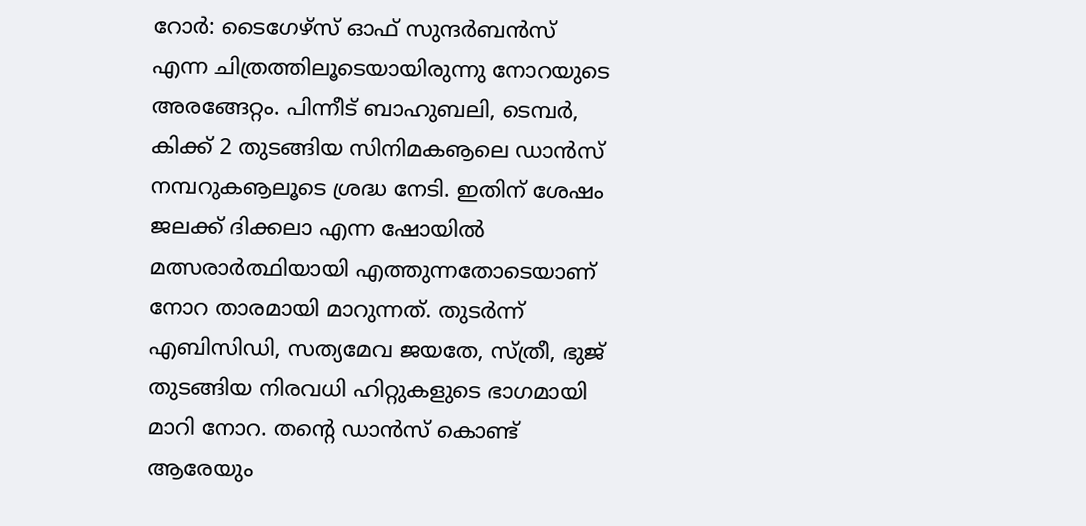റോര്‍: ടൈഗേഴ്‌സ് ഓഫ് സുന്ദര്‍ബന്‍സ് എന്ന ചിത്രത്തിലൂടെയായിരുന്നു നോറയുടെ അരങ്ങേറ്റം. പിന്നീട് ബാഹുബലി, ടെമ്പര്‍, കിക്ക് 2 തുടങ്ങിയ സിനിമകൡലെ ഡാന്‍സ് നമ്പറുകൡലൂടെ ശ്രദ്ധ നേടി. ഇതിന് ശേഷം ജലക്ക് ദിക്കലാ എന്ന ഷോയില്‍ മത്സരാര്‍ത്ഥിയായി എത്തുന്നതോടെയാണ് നോറ താരമായി മാറുന്നത്. തുടര്‍ന്ന് എബിസിഡി, സത്യമേവ ജയതേ, സ്ത്രീ, ഭുജ് തുടങ്ങിയ നിരവധി ഹിറ്റുകളുടെ ഭാഗമായി മാറി നോറ. തന്റെ ഡാന്‍സ് കൊണ്ട് ആരേയും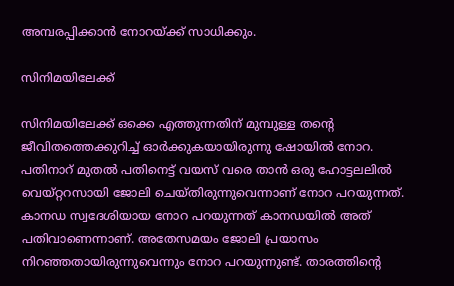അമ്പരപ്പിക്കാന്‍ നോറയ്ക്ക് സാധിക്കും.

സിനിമയിലേക്ക്

സിനിമയിലേക്ക് ഒക്കെ എത്തുന്നതിന് മുമ്പുള്ള തന്റെ ജീവിതത്തെക്കുറിച്ച് ഓര്‍ക്കുകയായിരുന്നു ഷോയില്‍ നോറ. പതിനാറ് മുതല്‍ പതിനെട്ട് വയസ് വരെ താന്‍ ഒരു ഹോട്ടലലില്‍ വെയ്റ്ററസായി ജോലി ചെയ്തിരുന്നുവെന്നാണ് നോറ പറയുന്നത്. കാനഡ സ്വദേശിയായ നോറ പറയുന്നത് കാനഡയില്‍ അത് പതിവാണെന്നാണ്. അതേസമയം ജോലി പ്രയാസം നിറഞ്ഞതായിരുന്നുവെന്നും നോറ പറയുന്നുണ്ട്. താരത്തിന്റെ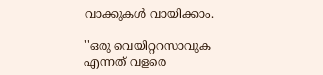വാക്കുകള്‍ വായിക്കാം.

''ഒരു വെയിറ്ററസാവുക എന്നത് വളരെ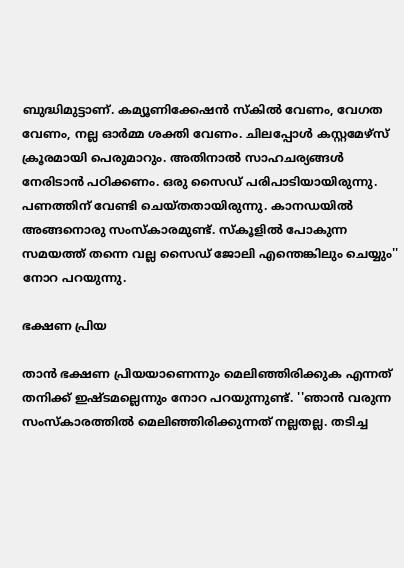ബുദ്ധിമുട്ടാണ്. കമ്യൂണിക്കേഷന്‍ സ്‌കില്‍ വേണം, വേഗത വേണം, നല്ല ഓര്‍മ്മ ശക്തി വേണം. ചിലപ്പോള്‍ കസ്റ്റമേഴ്‌സ് ക്രൂരമായി പെരുമാറും. അതിനാല്‍ സാഹചര്യങ്ങള്‍ നേരിടാന്‍ പഠിക്കണം. ഒരു സൈഡ് പരിപാടിയായിരുന്നു. പണത്തിന് വേണ്ടി ചെയ്തതായിരുന്നു. കാനഡയില്‍ അങ്ങനൊരു സംസ്‌കാരമുണ്ട്. സ്‌കൂളില്‍ പോകുന്ന സമയത്ത് തന്നെ വല്ല സൈഡ് ജോലി എന്തെങ്കിലും ചെയ്യും'' നോറ പറയുന്നു.

ഭക്ഷണ പ്രിയ

താന്‍ ഭക്ഷണ പ്രിയയാണെന്നും മെലിഞ്ഞിരിക്കുക എന്നത് തനിക്ക് ഇഷ്ടമല്ലെന്നും നോറ പറയുന്നുണ്ട്. ''ഞാന്‍ വരുന്ന സംസ്‌കാരത്തില്‍ മെലിഞ്ഞിരിക്കുന്നത് നല്ലതല്ല. തടിച്ച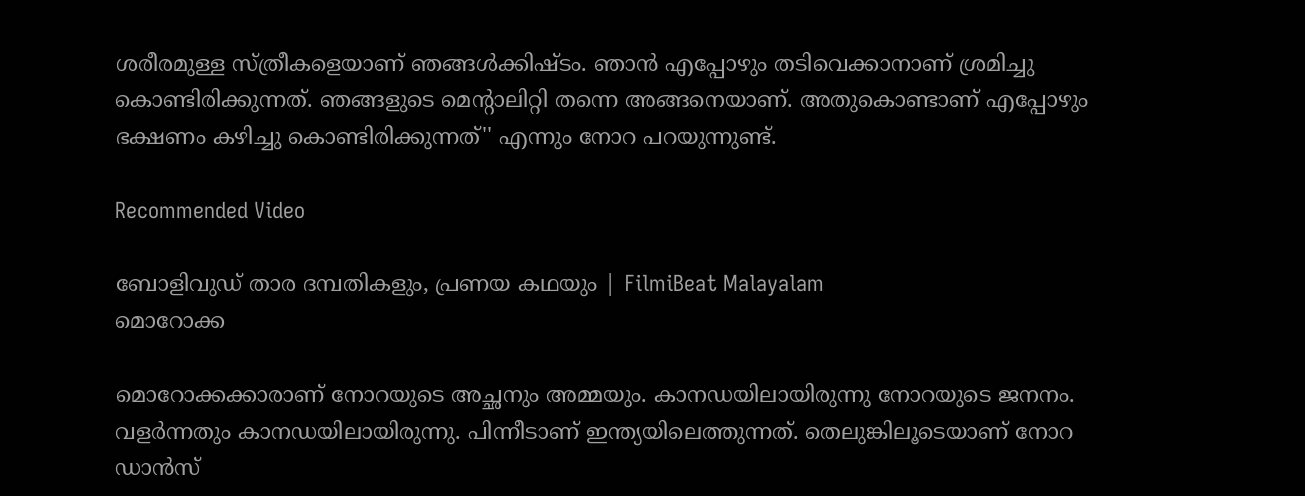ശരീരമുള്ള സ്ത്രീകളെയാണ് ഞങ്ങള്‍ക്കിഷ്ടം. ഞാന്‍ എപ്പോഴും തടിവെക്കാനാണ് ശ്രമിച്ചു കൊണ്ടിരിക്കുന്നത്. ഞങ്ങളുടെ മെന്റാലിറ്റി തന്നെ അങ്ങനെയാണ്. അതുകൊണ്ടാണ് എപ്പോഴും ഭക്ഷണം കഴിച്ചു കൊണ്ടിരിക്കുന്നത്'' എന്നും നോറ പറയുന്നുണ്ട്.

Recommended Video

ബോളിവുഡ് താര ദമ്പതികളും, പ്രണയ കഥയും | FilmiBeat Malayalam
മൊറോക്ക

മൊറോക്കക്കാരാണ് നോറയുടെ അച്ഛനും അമ്മയും. കാനഡയിലായിരുന്നു നോറയുടെ ജനനം. വളര്‍ന്നതും കാനഡയിലായിരുന്നു. പിന്നീടാണ് ഇന്ത്യയിലെത്തുന്നത്. തെലുങ്കിലൂടെയാണ് നോറ ഡാന്‍സ്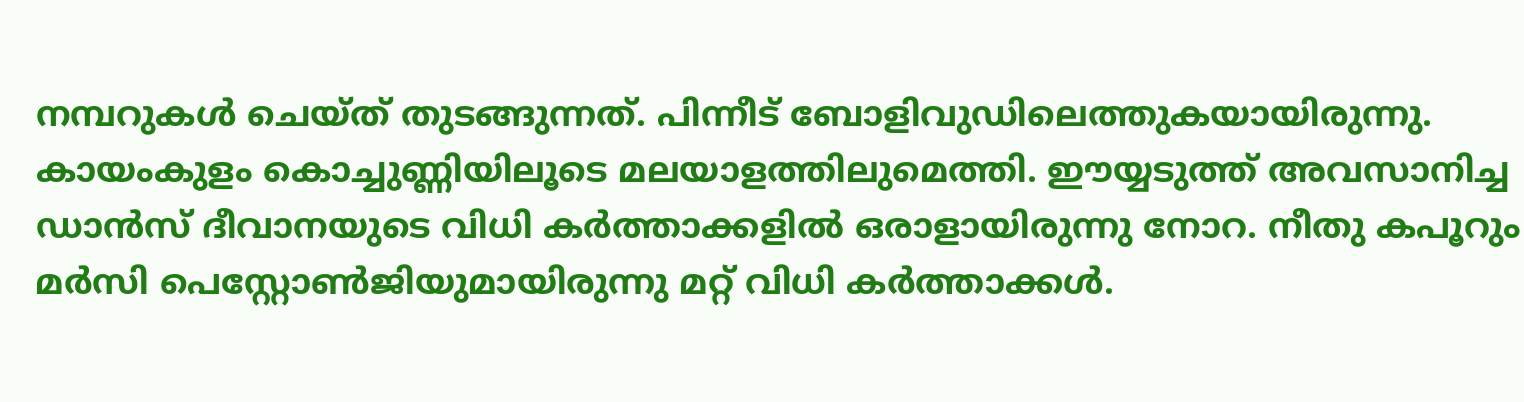നമ്പറുകള്‍ ചെയ്ത് തുടങ്ങുന്നത്. പിന്നീട് ബോളിവുഡിലെത്തുകയായിരുന്നു. കായംകുളം കൊച്ചുണ്ണിയിലൂടെ മലയാളത്തിലുമെത്തി. ഈയ്യടുത്ത് അവസാനിച്ച ഡാന്‍സ് ദീവാനയുടെ വിധി കര്‍ത്താക്കളില്‍ ഒരാളായിരുന്നു നോറ. നീതു കപൂറും മര്‍സി പെസ്റ്റോണ്‍ജിയുമായിരുന്നു മറ്റ് വിധി കര്‍ത്താക്കള്‍.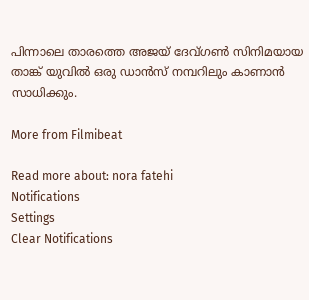പിന്നാലെ താരത്തെ അജയ് ദേവ്ഗണ്‍ സിനിമയായ താങ്ക് യുവില്‍ ഒരു ഡാന്‍സ് നമ്പറിലും കാണാന്‍ സാധിക്കും.

More from Filmibeat

Read more about: nora fatehi
Notifications
Settings
Clear Notifications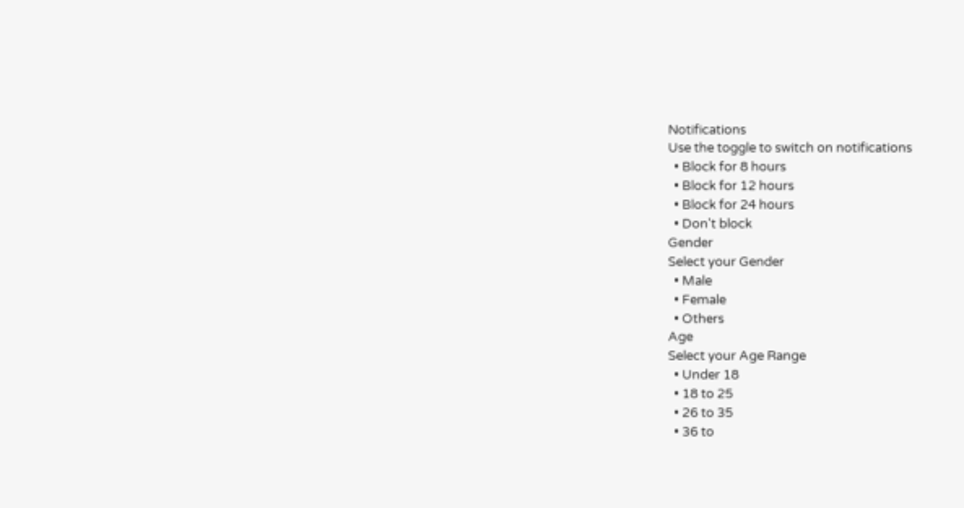Notifications
Use the toggle to switch on notifications
  • Block for 8 hours
  • Block for 12 hours
  • Block for 24 hours
  • Don't block
Gender
Select your Gender
  • Male
  • Female
  • Others
Age
Select your Age Range
  • Under 18
  • 18 to 25
  • 26 to 35
  • 36 to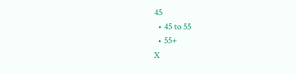45
  • 45 to 55
  • 55+
X